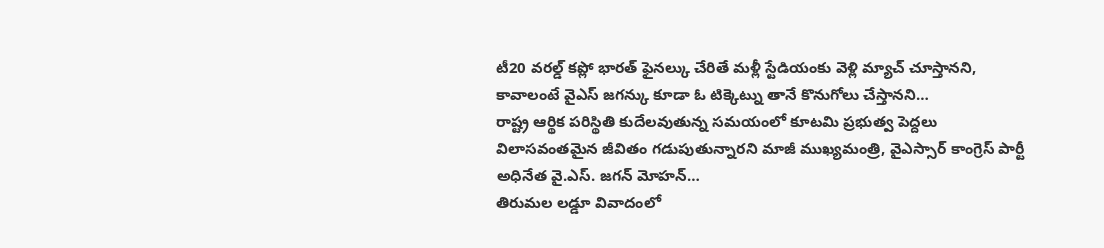టీ20 వరల్డ్ కప్లో భారత్ ఫైనల్కు చేరితే మళ్లీ స్టేడియంకు వెళ్లి మ్యాచ్ చూస్తానని, కావాలంటే వైఎస్ జగన్కు కూడా ఓ టిక్కెట్ను తానే కొనుగోలు చేస్తానని…
రాష్ట్ర ఆర్థిక పరిస్థితి కుదేలవుతున్న సమయంలో కూటమి ప్రభుత్వ పెద్దలు విలాసవంతమైన జీవితం గడుపుతున్నారని మాజీ ముఖ్యమంత్రి, వైఎస్సార్ కాంగ్రెస్ పార్టీ అధినేత వై.ఎస్. జగన్ మోహన్…
తిరుమల లడ్డూ వివాదంలో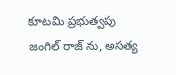కూటమి ప్రభుత్వపు జంగిల్ రాజ్ ను, అసత్య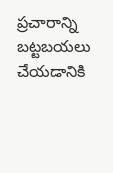ప్రచారాన్ని బట్టబయలు చేయడానికి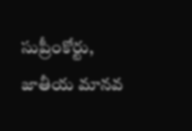సుప్రీంకోర్టు, జాతీయ మానవ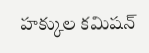హక్కుల కమిషన్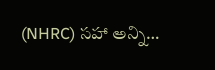(NHRC) సహా అన్ని…